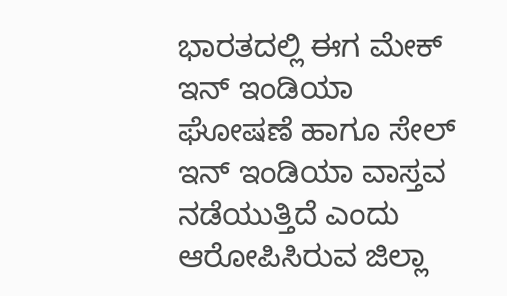ಭಾರತದಲ್ಲಿ ಈಗ ಮೇಕ್ ಇನ್ ಇಂಡಿಯಾ ಘೋಷಣೆ ಹಾಗೂ ಸೇಲ್ ಇನ್ ಇಂಡಿಯಾ ವಾಸ್ತವ ನಡೆಯುತ್ತಿದೆ ಎಂದು ಆರೋಪಿಸಿರುವ ಜಿಲ್ಲಾ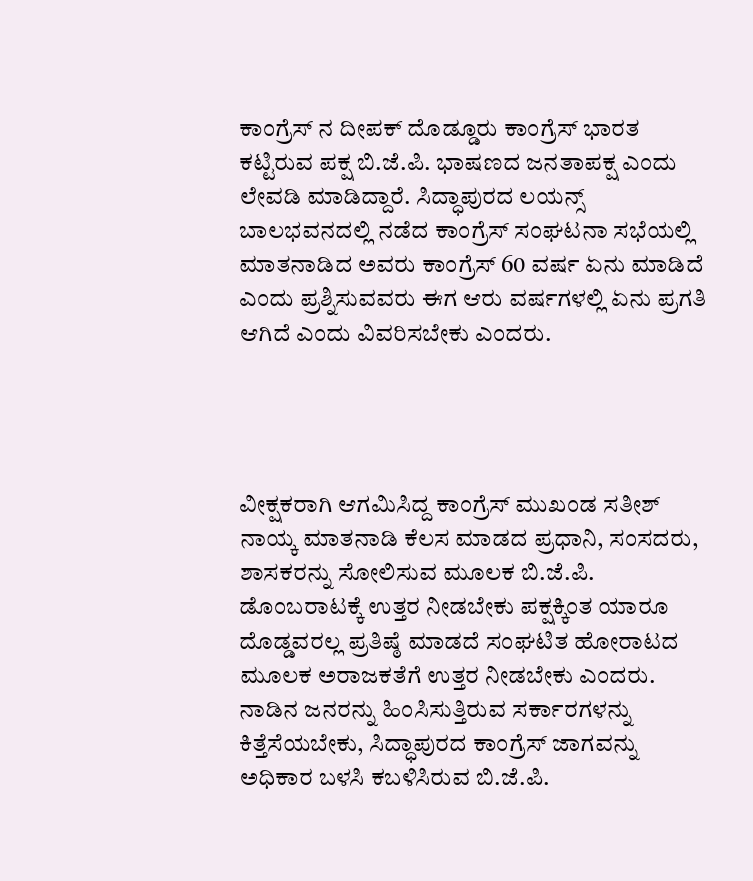ಕಾಂಗ್ರೆಸ್ ನ ದೀಪಕ್ ದೊಡ್ಡೂರು ಕಾಂಗ್ರೆಸ್ ಭಾರತ ಕಟ್ಟಿರುವ ಪಕ್ಷ ಬಿ.ಜೆ.ಪಿ. ಭಾಷಣದ ಜನತಾಪಕ್ಷ ಎಂದು ಲೇವಡಿ ಮಾಡಿದ್ದಾರೆ. ಸಿದ್ಧಾಪುರದ ಲಯನ್ಸ್ ಬಾಲಭವನದಲ್ಲಿ ನಡೆದ ಕಾಂಗ್ರೆಸ್ ಸಂಘಟನಾ ಸಭೆಯಲ್ಲಿ ಮಾತನಾಡಿದ ಅವರು ಕಾಂಗ್ರೆಸ್ 60 ವರ್ಷ ಏನು ಮಾಡಿದೆ ಎಂದು ಪ್ರಶ್ನಿಸುವವರು ಈಗ ಆರು ವರ್ಷಗಳಲ್ಲಿ ಏನು ಪ್ರಗತಿ ಆಗಿದೆ ಎಂದು ವಿವರಿಸಬೇಕು ಎಂದರು.




ವೀಕ್ಷಕರಾಗಿ ಆಗಮಿಸಿದ್ದ ಕಾಂಗ್ರೆಸ್ ಮುಖಂಡ ಸತೀಶ್ ನಾಯ್ಕ ಮಾತನಾಡಿ ಕೆಲಸ ಮಾಡದ ಪ್ರಧಾನಿ, ಸಂಸದರು, ಶಾಸಕರನ್ನು ಸೋಲಿಸುವ ಮೂಲಕ ಬಿ.ಜೆ.ಪಿ. ಡೊಂಬರಾಟಕ್ಕೆ ಉತ್ತರ ನೀಡಬೇಕು ಪಕ್ಷಕ್ಕಿಂತ ಯಾರೂ ದೊಡ್ಡವರಲ್ಲ ಪ್ರತಿಷ್ಠೆ ಮಾಡದೆ ಸಂಘಟಿತ ಹೋರಾಟದ ಮೂಲಕ ಅರಾಜಕತೆಗೆ ಉತ್ತರ ನೀಡಬೇಕು ಎಂದರು.
ನಾಡಿನ ಜನರನ್ನು ಹಿಂಸಿಸುತ್ತಿರುವ ಸರ್ಕಾರಗಳನ್ನು ಕಿತ್ತೆಸೆಯಬೇಕು, ಸಿದ್ಧಾಪುರದ ಕಾಂಗ್ರೆಸ್ ಜಾಗವನ್ನು ಅಧಿಕಾರ ಬಳಸಿ ಕಬಳಿಸಿರುವ ಬಿ.ಜೆ.ಪಿ.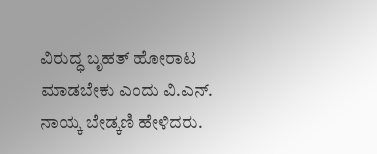ವಿರುದ್ಧ ಬೃಹತ್ ಹೋರಾಟ ಮಾಡಬೇಕು ಎಂದು ವಿ.ಎನ್. ನಾಯ್ಕ ಬೇಡ್ಕಣಿ ಹೇಳಿದರು.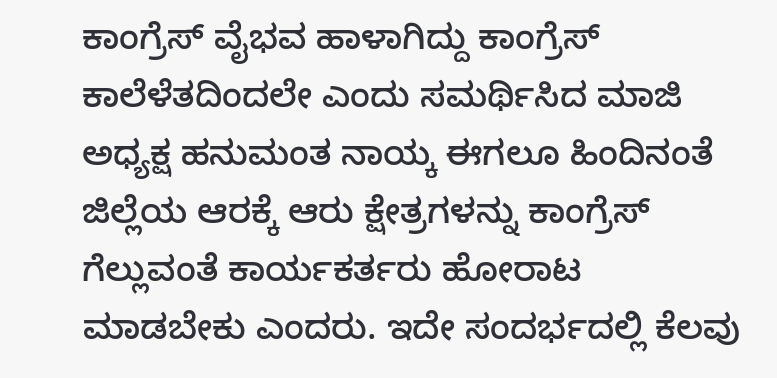ಕಾಂಗ್ರೆಸ್ ವೈಭವ ಹಾಳಾಗಿದ್ದು ಕಾಂಗ್ರೆಸ್ ಕಾಲೆಳೆತದಿಂದಲೇ ಎಂದು ಸಮರ್ಥಿಸಿದ ಮಾಜಿ ಅಧ್ಯಕ್ಷ ಹನುಮಂತ ನಾಯ್ಕ ಈಗಲೂ ಹಿಂದಿನಂತೆ ಜಿಲ್ಲೆಯ ಆರಕ್ಕೆ ಆರು ಕ್ಷೇತ್ರಗಳನ್ನು ಕಾಂಗ್ರೆಸ್ ಗೆಲ್ಲುವಂತೆ ಕಾರ್ಯಕರ್ತರು ಹೋರಾಟ ಮಾಡಬೇಕು ಎಂದರು. ಇದೇ ಸಂದರ್ಭದಲ್ಲಿ ಕೆಲವು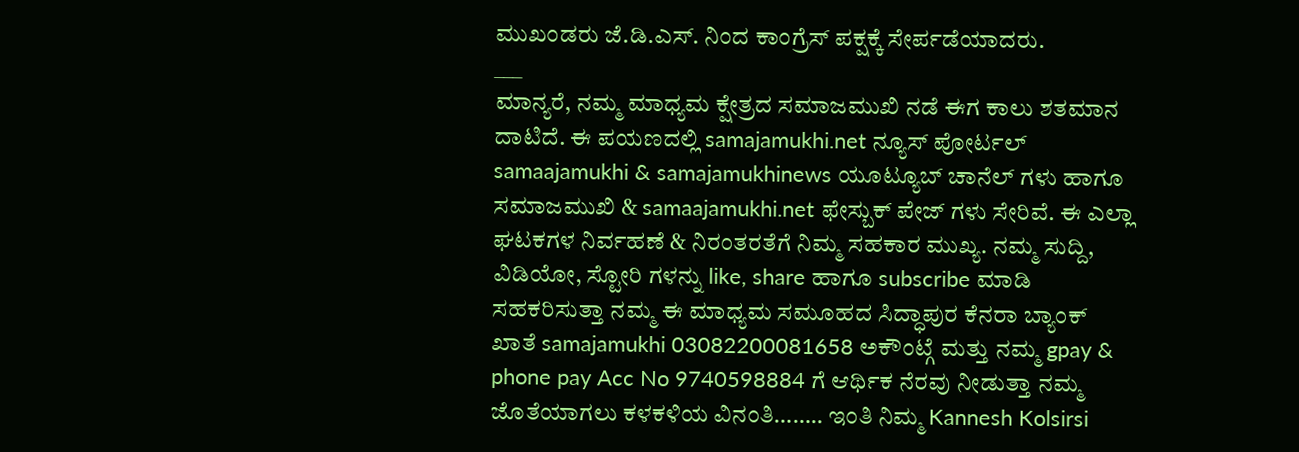ಮುಖಂಡರು ಜೆ.ಡಿ.ಎಸ್. ನಿಂದ ಕಾಂಗ್ರೆಸ್ ಪಕ್ಷಕ್ಕೆ ಸೇರ್ಪಡೆಯಾದರು.
___
ಮಾನ್ಯರೆ, ನಮ್ಮ ಮಾಧ್ಯಮ ಕ್ಷೇತ್ರದ ಸಮಾಜಮುಖಿ ನಡೆ ಈಗ ಕಾಲು ಶತಮಾನ ದಾಟಿದೆ. ಈ ಪಯಣದಲ್ಲಿ samajamukhi.net ನ್ಯೂಸ್ ಪೋರ್ಟಲ್ samaajamukhi & samajamukhinews ಯೂಟ್ಯೂಬ್ ಚಾನೆಲ್ ಗಳು ಹಾಗೂ ಸಮಾಜಮುಖಿ & samaajamukhi.net ಫೇಸ್ಬುಕ್ ಪೇಜ್ ಗಳು ಸೇರಿವೆ. ಈ ಎಲ್ಲಾ ಘಟಕಗಳ ನಿರ್ವಹಣೆ & ನಿರಂತರತೆಗೆ ನಿಮ್ಮ ಸಹಕಾರ ಮುಖ್ಯ. ನಮ್ಮ ಸುದ್ದಿ, ವಿಡಿಯೋ, ಸ್ಟೋರಿ ಗಳನ್ನು like, share ಹಾಗೂ subscribe ಮಾಡಿ ಸಹಕರಿಸುತ್ತಾ ನಮ್ಮ ಈ ಮಾಧ್ಯಮ ಸಮೂಹದ ಸಿದ್ಧಾಪುರ ಕೆನರಾ ಬ್ಯಾಂಕ್ ಖಾತೆ samajamukhi 03082200081658 ಅಕೌಂಟ್ಗೆ ಮತ್ತು ನಮ್ಮ gpay & phone pay Acc No 9740598884 ಗೆ ಆರ್ಥಿಕ ನೆರವು ನೀಡುತ್ತಾ ನಮ್ಮ ಜೊತೆಯಾಗಲು ಕಳಕಳಿಯ ವಿನಂತಿ…….. ಇಂತಿ ನಿಮ್ಮ Kannesh Kolsirsi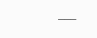___